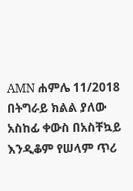AMN ሐምሌ 11/2018
በትግራይ ክልል ያለው አስከፊ ቀውስ በአስቸኳይ እንዲቆም የሠላም ጥሪ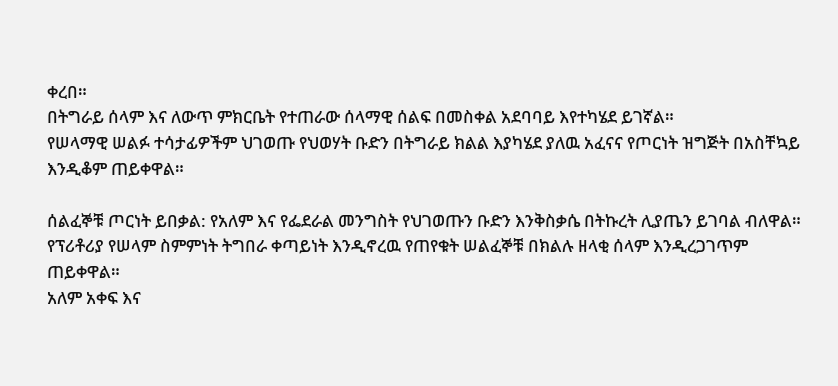ቀረበ።
በትግራይ ሰላም እና ለውጥ ምክርቤት የተጠራው ሰላማዊ ሰልፍ በመስቀል አደባባይ እየተካሄደ ይገኛል።
የሠላማዊ ሠልፉ ተሳታፊዎችም ህገወጡ የህወሃት ቡድን በትግራይ ክልል እያካሄደ ያለዉ አፈናና የጦርነት ዝግጅት በአስቸኳይ እንዲቆም ጠይቀዋል።

ሰልፈኞቹ ጦርነት ይበቃል: የአለም እና የፌደራል መንግስት የህገወጡን ቡድን እንቅስቃሴ በትኩረት ሊያጤን ይገባል ብለዋል።
የፕሪቶሪያ የሠላም ስምምነት ትግበራ ቀጣይነት እንዲኖረዉ የጠየቁት ሠልፈኞቹ በክልሉ ዘላቂ ሰላም እንዲረጋገጥም ጠይቀዋል።
አለም አቀፍ እና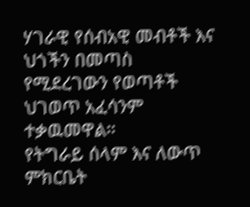ሃገራዊ የሰብአዊ መብቶች እና ህጎችን በመጣስ የሚደረገውን የወጣቶች ህገወጥ አፈሳንም ተቃዉመዋል።
የትግራይ ሰላም እና ለውጥ ምክርቤት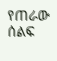የጠራው ሰልፍ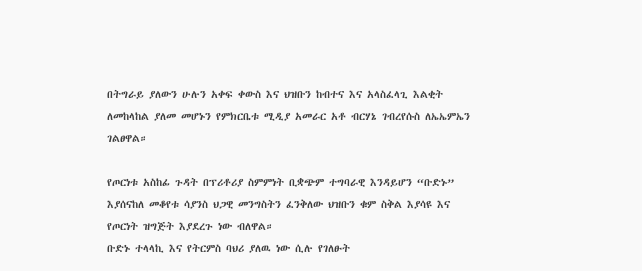በትግራይ ያለውን ሁሉን አቀፍ ቀውስ እና ህዝቡን ከብተና እና አላስፈላጊ እልቂት ለመከላከል ያለመ መሆኑን የምክርቤቱ ሚዲያ አመራር አቶ ብርሃኔ ገብረየሱስ ለኤኤምኤን ገልፀዋል።

የጦርነቱ አስከፊ ጉዳት በፕሪቶሪያ ስምምነት ቢቋጭም ተግባራዊ እንዳይሆን “ቡድኑ” እያሰናከለ መቆየቱ ሳያንስ ህጋዊ መንግስትን ፈንቅለው ህዝቡን ቁም ስቅል እያሳዩ እና የጦርነት ዝግጅት እያደረጉ ነው ብለዋል።
ቡድኑ ተላላኪ እና የትርምስ ባህሪ ያለዉ ነው ሲሉ የገለፁት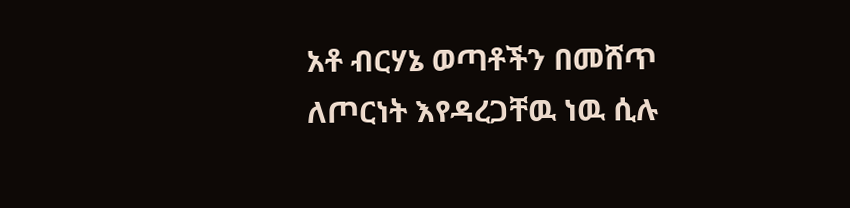አቶ ብርሃኔ ወጣቶችን በመሸጥ ለጦርነት እየዳረጋቸዉ ነዉ ሲሉ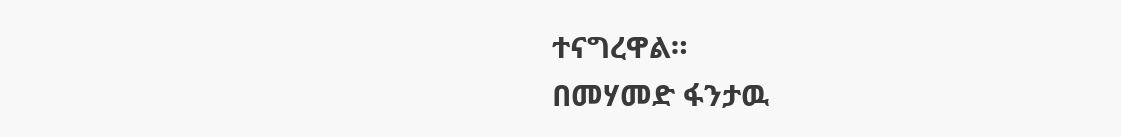ተናግረዋል።
በመሃመድ ፋንታዉ